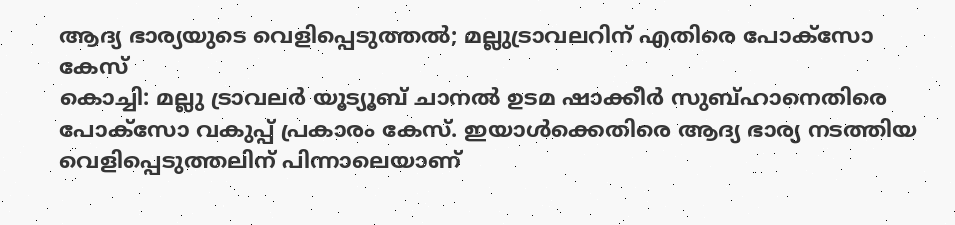ആദ്യ ഭാര്യയുടെ വെളിപ്പെടുത്തൽ; മല്ലുട്രാവലറിന് എതിരെ പോക്സോ കേസ്
കൊച്ചി: മല്ലു ട്രാവലർ യൂട്യൂബ് ചാനൽ ഉടമ ഷാക്കീർ സുബ്ഹാനെതിരെ പോക്സോ വകുപ്പ് പ്രകാരം കേസ്. ഇയാൾക്കെതിരെ ആദ്യ ഭാര്യ നടത്തിയ വെളിപ്പെടുത്തലിന് പിന്നാലെയാണ്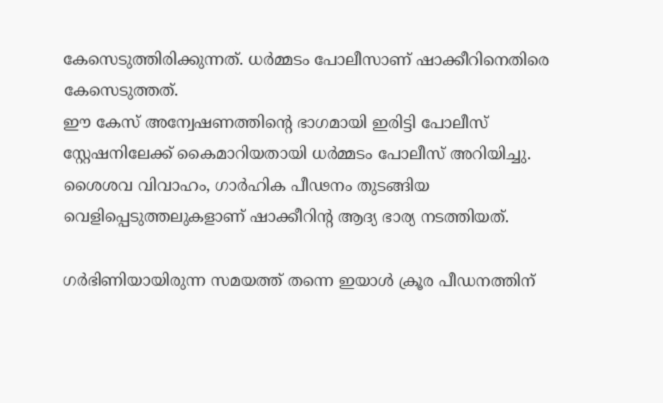കേസെടുത്തിരിക്കുന്നത്. ധർമ്മടം പോലീസാണ് ഷാക്കീറിനെതിരെ കേസെടുത്തത്.
ഈ കേസ് അന്വേഷണത്തിന്റെ ഭാഗമായി ഇരിട്ടി പോലീസ് സ്റ്റേഷനിലേക്ക് കൈമാറിയതായി ധർമ്മടം പോലീസ് അറിയിച്ചു. ശൈശവ വിവാഹം, ഗാർഹിക പീഢനം തുടങ്ങിയ വെളിപ്പെടുത്തലുകളാണ് ഷാക്കീറിന്റ ആദ്യ ഭാര്യ നടത്തിയത്.

ഗർഭിണിയായിരുന്ന സമയത്ത് തന്നെ ഇയാൾ ക്രൂര പീഡനത്തിന്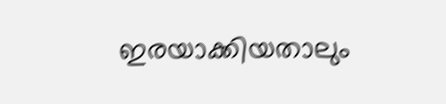ഇരയാക്കിയതാലും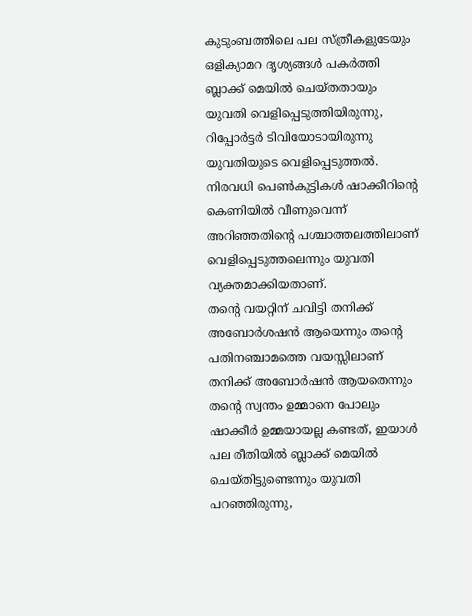കുടുംബത്തിലെ പല സ്ത്രീകളുടേയും ഒളിക്യാമറ ദൃശ്യങ്ങൾ പകർത്തി ബ്ലാക്ക് മെയിൽ ചെയ്തതായും യുവതി വെളിപ്പെടുത്തിയിരുന്നു, റിപ്പോർട്ടർ ടിവിയോടായിരുന്നു യുവതിയുടെ വെളിപ്പെടുത്തൽ.
നിരവധി പെൺകുട്ടികൾ ഷാക്കീറിന്റെ കെണിയിൽ വീണുവെന്ന് അറിഞ്ഞതിന്റെ പശ്ചാത്തലത്തിലാണ് വെളിപ്പെടുത്തലെന്നും യുവതി വ്യക്തമാക്കിയതാണ്.
തന്റെ വയറ്റിന് ചവിട്ടി തനിക്ക് അബോർശഷൻ ആയെന്നും തന്റെ പതിനഞ്ചാമത്തെ വയസ്സിലാണ് തനിക്ക് അബോർഷൻ ആയതെന്നും തന്റെ സ്വന്തം ഉമ്മാനെ പോലും ഷാക്കീർ ഉമ്മയായല്ല കണ്ടത്, ഇയാൾ പല രീതിയിൽ ബ്ലാക്ക് മെയിൽ ചെയ്തിട്ടുണ്ടെന്നും യുവതി പറഞ്ഞിരുന്നു,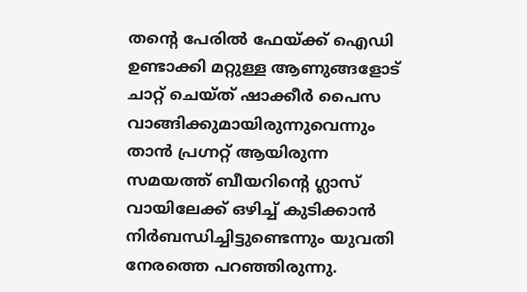തന്റെ പേരിൽ ഫേയ്ക്ക് ഐഡി ഉണ്ടാക്കി മറ്റുള്ള ആണുങ്ങളോട് ചാറ്റ് ചെയ്ത് ഷാക്കീർ പൈസ വാങ്ങിക്കുമായിരുന്നുവെന്നും താൻ പ്രഗ്നറ്റ് ആയിരുന്ന സമയത്ത് ബീയറിന്റെ ഗ്ലാസ് വായിലേക്ക് ഒഴിച്ച് കുടിക്കാൻ നിർബന്ധിച്ചിട്ടുണ്ടെന്നും യുവതി നേരത്തെ പറഞ്ഞിരുന്നു.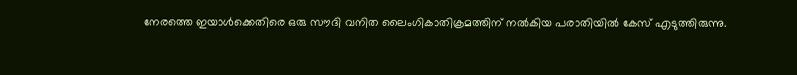നേരത്തെ ഇയാൾക്കെതിരെ ഒരു സൗദി വനിത ലൈംഗികാതിക്രമത്തിന് നൽകിയ പരാതിയിൽ കേസ് എടുത്തിരുന്നു.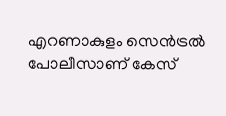എറണാകുളം സെൻട്രൽ പോലീസാണ് കേസ്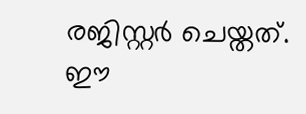രജിസ്റ്റർ ചെയ്തത്. ഈ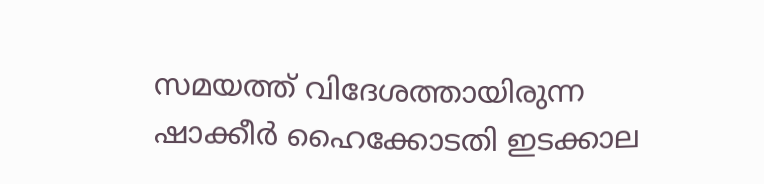സമയത്ത് വിദേശത്തായിരുന്ന ഷാക്കീർ ഹൈക്കോടതി ഇടക്കാല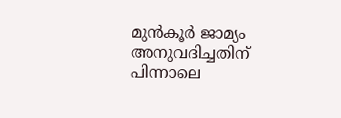മുൻകൂർ ജാമ്യം അനുവദിച്ചതിന് പിന്നാലെ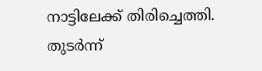നാട്ടിലേക്ക് തിരിച്ചെത്തി. തുടർന്ന്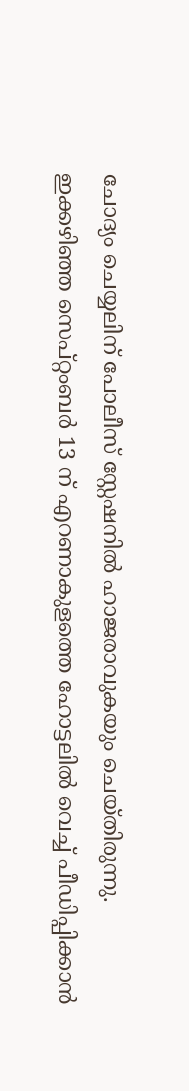ചോദ്യം ചെയ്യലിന് പോലീസ് സ്റ്റേഷനിൽ ഹാജരാവുകയും ചെയ്തിരുന്നു.
ഇക്കഴിഞ്ഞ സെപ്റ്റംബർ 13 ന് എറണാകുളത്തെ ഹോട്ടലിൽ വെച്ച് പീഡിപ്പിക്കാൻ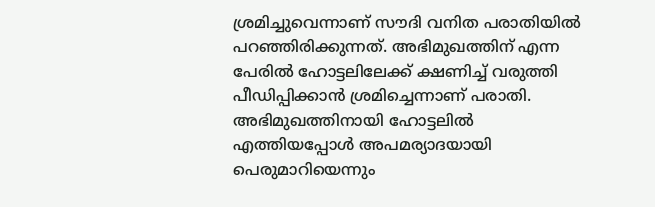ശ്രമിച്ചുവെന്നാണ് സൗദി വനിത പരാതിയിൽ പറഞ്ഞിരിക്കുന്നത്. അഭിമുഖത്തിന് എന്ന പേരിൽ ഹോട്ടലിലേക്ക് ക്ഷണിച്ച് വരുത്തി പീഡിപ്പിക്കാൻ ശ്രമിച്ചെന്നാണ് പരാതി. അഭിമുഖത്തിനായി ഹോട്ടലിൽ എത്തിയപ്പോൾ അപമര്യാദയായി പെരുമാറിയെന്നും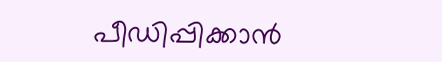പീഡിപ്പിക്കാൻ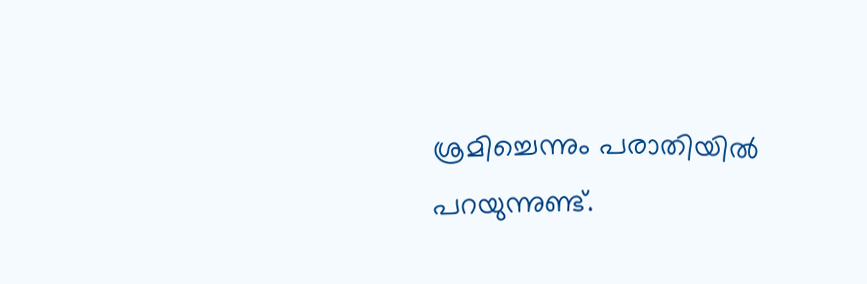ശ്രമിച്ചെന്നും പരാതിയിൽ പറയുന്നുണ്ട്.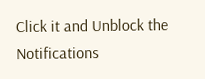Click it and Unblock the Notifications